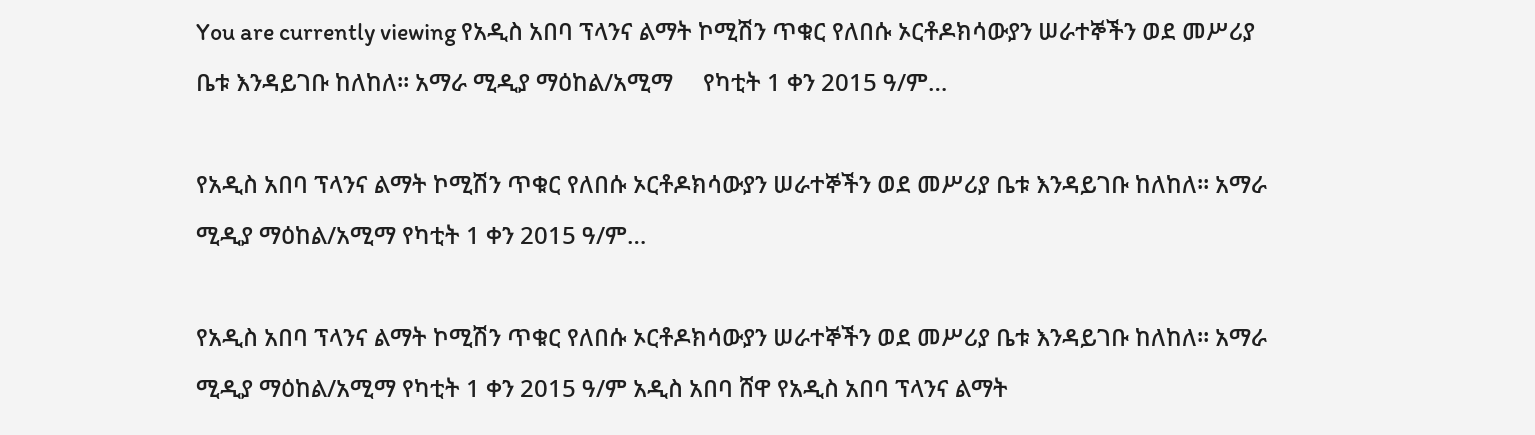You are currently viewing የአዲስ አበባ ፕላንና ልማት ኮሚሽን ጥቁር የለበሱ ኦርቶዶክሳውያን ሠራተኞችን ወደ መሥሪያ ቤቱ እንዳይገቡ ከለከለ። አማራ ሚዲያ ማዕከል/አሚማ     የካቲት 1 ቀን 2015 ዓ/ም…

የአዲስ አበባ ፕላንና ልማት ኮሚሽን ጥቁር የለበሱ ኦርቶዶክሳውያን ሠራተኞችን ወደ መሥሪያ ቤቱ እንዳይገቡ ከለከለ። አማራ ሚዲያ ማዕከል/አሚማ የካቲት 1 ቀን 2015 ዓ/ም…

የአዲስ አበባ ፕላንና ልማት ኮሚሽን ጥቁር የለበሱ ኦርቶዶክሳውያን ሠራተኞችን ወደ መሥሪያ ቤቱ እንዳይገቡ ከለከለ። አማራ ሚዲያ ማዕከል/አሚማ የካቲት 1 ቀን 2015 ዓ/ም አዲስ አበባ ሸዋ የአዲስ አበባ ፕላንና ልማት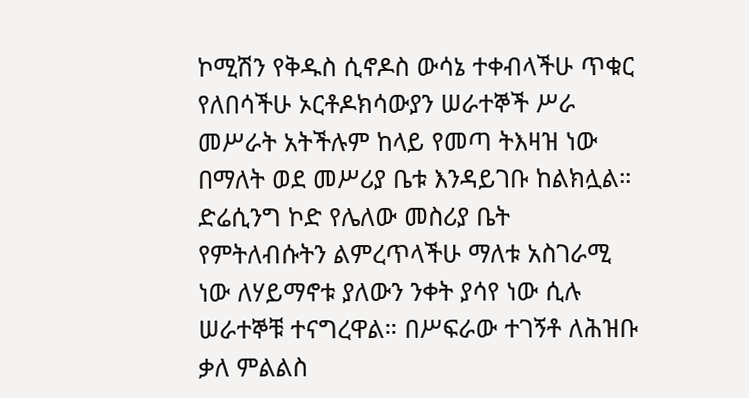ኮሚሽን የቅዱስ ሲኖዶስ ውሳኔ ተቀብላችሁ ጥቁር የለበሳችሁ ኦርቶዶክሳውያን ሠራተኞች ሥራ መሥራት አትችሉም ከላይ የመጣ ትእዛዝ ነው በማለት ወደ መሥሪያ ቤቱ እንዳይገቡ ከልክሏል። ድሬሲንግ ኮድ የሌለው መስሪያ ቤት የምትለብሱትን ልምረጥላችሁ ማለቱ አስገራሚ ነው ለሃይማኖቱ ያለውን ንቀት ያሳየ ነው ሲሉ ሠራተኞቹ ተናግረዋል። በሥፍራው ተገኝቶ ለሕዝቡ ቃለ ምልልስ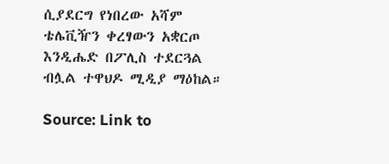ሲያደርግ የነበረው አሻም ቴሌቪዥን ቀረፃውን አቋርጦ እንዲሔድ በፖሊስ ተደርጓል ብሏል ተዋህዶ ሚዲያ ማዕከል።

Source: Link to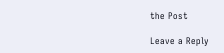the Post

Leave a Reply